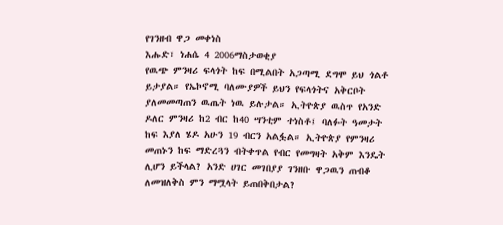የገንዘብ ዋጋ መቀነስ
እሑድ፣ ነሐሴ 4 2006ማስታወቂያ
የዉጭ ምንዛሪ ፍላጎት ከፍ በሚልበት አጋጣሚ ደግሞ ይህ ጎልቶ ይታያል። የኤኮኖሚ ባለሙያዎች ይህን የፍላጎትና አቅርቦት ያለመመጣጠን ዉጤት ነዉ ይሉታል። ኢትዮጵያ ዉስጥ የአንድ ዶለር ምንዛሪ ከ2 ብር ከ40 ሣንቲም ተነስቶ፤ ባለፉት ዓመታት ከፍ እያለ ሄዶ አሁን 19 ብርን አልፏል። ኢትዮጵያ የምንዛሪ መጠኑን ከፍ ማድረጓን ብትቀጥል የብር የመግዛት አቅም እንዴት ሊሆን ይችላል? አንድ ሀገር መገበያያ ገንዘቡ ዋጋዉን ጠብቆ ለመዝለቅስ ምን ማሟላት ይጠበቅበታል?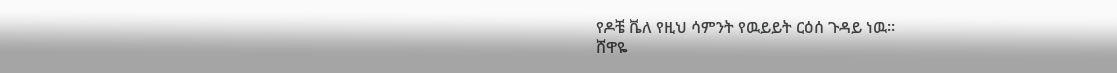የዶቼ ቬለ የዚህ ሳምንት የዉይይት ርዕሰ ጉዳይ ነዉ።
ሸዋዬ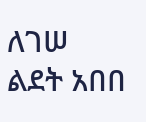ለገሠ
ልደት አበበ